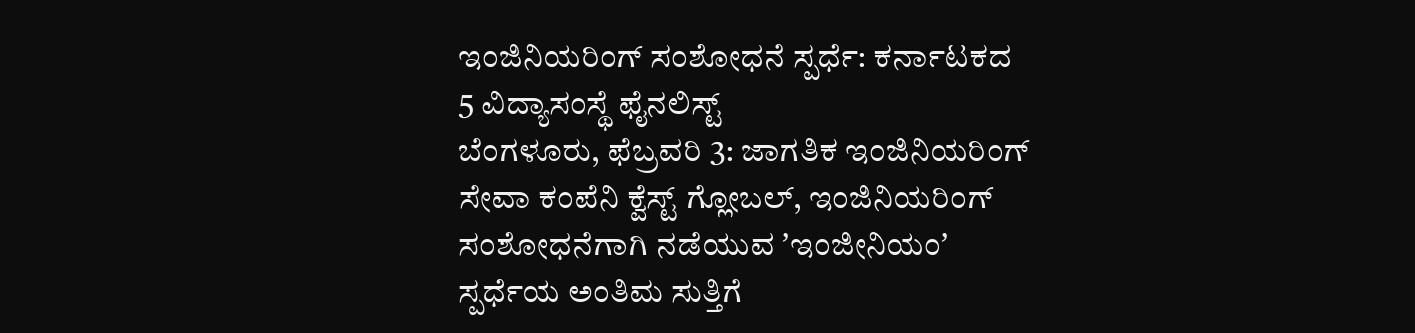ಇಂಜಿನಿಯರಿಂಗ್ ಸಂಶೋಧನೆ ಸ್ಪರ್ಧೆ: ಕರ್ನಾಟಕದ 5 ವಿದ್ಯಾಸಂಸ್ಥೆ ಫೈನಲಿಸ್ಟ್
ಬೆಂಗಳೂರು, ಫೆಬ್ರವರಿ 3: ಜಾಗತಿಕ ಇಂಜಿನಿಯರಿಂಗ್ ಸೇವಾ ಕಂಪೆನಿ ಕ್ವೆಸ್ಟ್ ಗ್ಲೋಬಲ್, ಇಂಜಿನಿಯರಿಂಗ್ ಸಂಶೋಧನೆಗಾಗಿ ನಡೆಯುವ ʼಇಂಜೀನಿಯಂʼ ಸ್ಪರ್ಧೆಯ ಅಂತಿಮ ಸುತ್ತಿಗೆ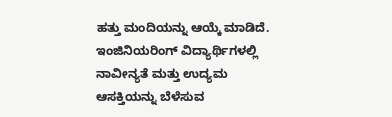ಹತ್ತು ಮಂದಿಯನ್ನು ಆಯ್ಕೆ ಮಾಡಿದೆ. ಇಂಜಿನಿಯರಿಂಗ್ ವಿದ್ಯಾರ್ಥಿಗಳಲ್ಲಿ ನಾವೀನ್ಯತೆ ಮತ್ತು ಉದ್ಯಮ ಆಸಕ್ತಿಯನ್ನು ಬೆಳೆಸುವ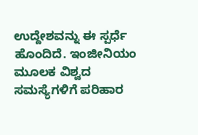ಉದ್ದೇಶವನ್ನು ಈ ಸ್ಪರ್ಧೆ ಹೊಂದಿದೆ. ಇಂಜೀನಿಯಂ ಮೂಲಕ ವಿಶ್ವದ ಸಮಸ್ಯೆಗಳಿಗೆ ಪರಿಹಾರ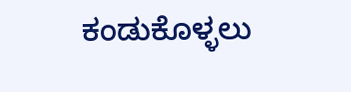ಕಂಡುಕೊಳ್ಳಲು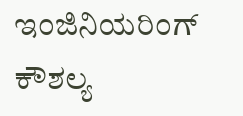ಇಂಜಿನಿಯರಿಂಗ್ ಕೌಶಲ್ಯ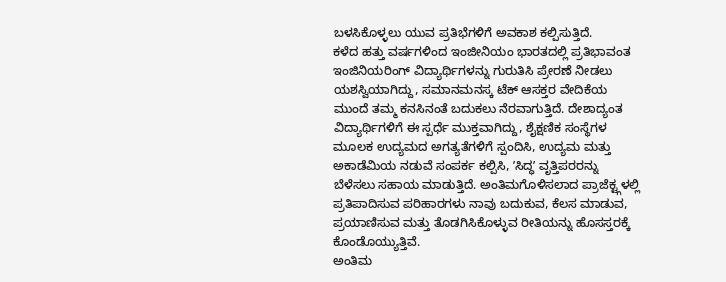ಬಳಸಿಕೊಳ್ಳಲು ಯುವ ಪ್ರತಿಭೆಗಳಿಗೆ ಅವಕಾಶ ಕಲ್ಪಿಸುತ್ತಿದೆ.
ಕಳೆದ ಹತ್ತು ವರ್ಷಗಳಿಂದ ಇಂಜೀನಿಯಂ ಭಾರತದಲ್ಲಿ ಪ್ರತಿಭಾವಂತ ಇಂಜಿನಿಯರಿಂಗ್ ವಿದ್ಯಾರ್ಥಿಗಳನ್ನು ಗುರುತಿಸಿ ಪ್ರೇರಣೆ ನೀಡಲು ಯಶಸ್ವಿಯಾಗಿದ್ದು, ಸಮಾನಮನಸ್ಕ ಟೆಕ್ ಆಸಕ್ತರ ವೇದಿಕೆಯ ಮುಂದೆ ತಮ್ಮ ಕನಸಿನಂತೆ ಬದುಕಲು ನೆರವಾಗುತ್ತಿದೆ. ದೇಶಾದ್ಯಂತ ವಿದ್ಯಾರ್ಥಿಗಳಿಗೆ ಈ ಸ್ಪರ್ಧೆ ಮುಕ್ತವಾಗಿದ್ದು, ಶೈಕ್ಷಣಿಕ ಸಂಸ್ಥೆಗಳ ಮೂಲಕ ಉದ್ಯಮದ ಅಗತ್ಯತೆಗಳಿಗೆ ಸ್ಪಂದಿಸಿ, ಉದ್ಯಮ ಮತ್ತು ಅಕಾಡೆಮಿಯ ನಡುವೆ ಸಂಪರ್ಕ ಕಲ್ಪಿಸಿ, ʼಸಿದ್ಧʼ ವೃತ್ತಿಪರರನ್ನು ಬೆಳೆಸಲು ಸಹಾಯ ಮಾಡುತ್ತಿದೆ. ಅಂತಿಮಗೊಳಿಸಲಾದ ಪ್ರಾಜೆಕ್ಟ್ಗಳಲ್ಲಿ ಪ್ರತಿಪಾದಿಸುವ ಪರಿಹಾರಗಳು ನಾವು ಬದುಕುವ, ಕೆಲಸ ಮಾಡುವ, ಪ್ರಯಾಣಿಸುವ ಮತ್ತು ತೊಡಗಿಸಿಕೊಳ್ಳುವ ರೀತಿಯನ್ನು ಹೊಸಸ್ತರಕ್ಕೆ ಕೊಂಡೊಯ್ಯುತ್ತಿವೆ.
ಅಂತಿಮ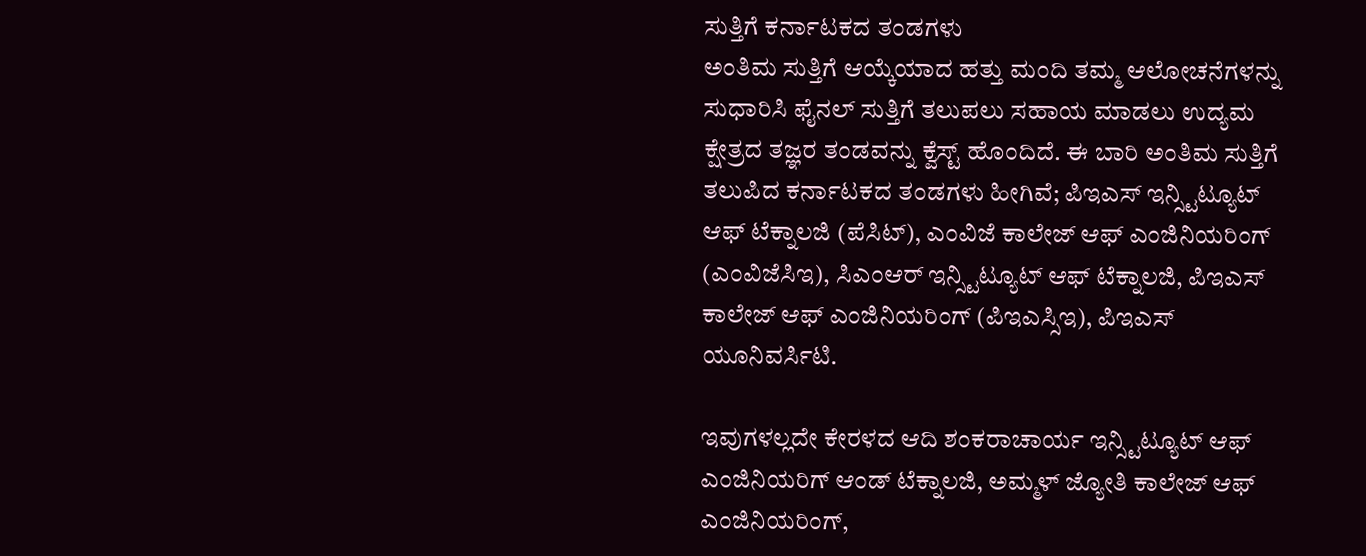ಸುತ್ತಿಗೆ ಕರ್ನಾಟಕದ ತಂಡಗಳು
ಅಂತಿಮ ಸುತ್ತಿಗೆ ಆಯ್ಕೆಯಾದ ಹತ್ತು ಮಂದಿ ತಮ್ಮ ಆಲೋಚನೆಗಳನ್ನು ಸುಧಾರಿಸಿ ಫೈನಲ್ ಸುತ್ತಿಗೆ ತಲುಪಲು ಸಹಾಯ ಮಾಡಲು ಉದ್ಯಮ ಕ್ಷೇತ್ರದ ತಜ್ಞರ ತಂಡವನ್ನು ಕ್ವೆಸ್ಟ್ ಹೊಂದಿದೆ. ಈ ಬಾರಿ ಅಂತಿಮ ಸುತ್ತಿಗೆ ತಲುಪಿದ ಕರ್ನಾಟಕದ ತಂಡಗಳು ಹೀಗಿವೆ; ಪಿಇಎಸ್ ಇನ್ಸ್ಟಿಟ್ಯೂಟ್ ಆಫ್ ಟೆಕ್ನಾಲಜಿ (ಪೆಸಿಟ್), ಎಂವಿಜೆ ಕಾಲೇಜ್ ಆಫ್ ಎಂಜಿನಿಯರಿಂಗ್ (ಎಂವಿಜೆಸಿಇ), ಸಿಎಂಆರ್ ಇನ್ಸ್ಟಿಟ್ಯೂಟ್ ಆಫ್ ಟೆಕ್ನಾಲಜಿ, ಪಿಇಎಸ್ ಕಾಲೇಜ್ ಆಫ್ ಎಂಜಿನಿಯರಿಂಗ್ (ಪಿಇಎಸ್ಸಿಇ), ಪಿಇಎಸ್ ಯೂನಿವರ್ಸಿಟಿ.

ಇವುಗಳಲ್ಲದೇ ಕೇರಳದ ಆದಿ ಶಂಕರಾಚಾರ್ಯ ಇನ್ಸ್ಟಿಟ್ಯೂಟ್ ಆಫ್ ಎಂಜಿನಿಯರಿಗ್ ಆಂಡ್ ಟೆಕ್ನಾಲಜಿ, ಅಮ್ಮಳ್ ಜ್ಯೋತಿ ಕಾಲೇಜ್ ಆಫ್ ಎಂಜಿನಿಯರಿಂಗ್,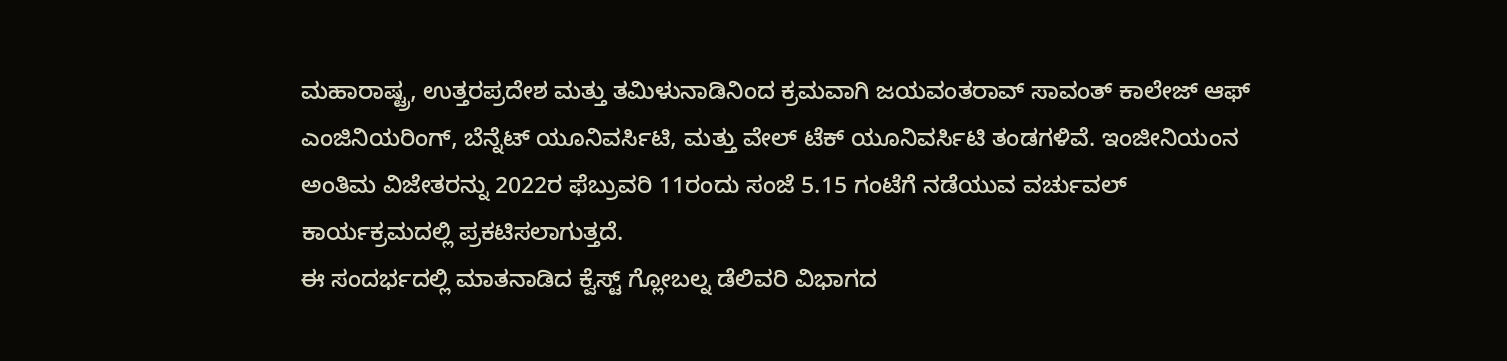ಮಹಾರಾಷ್ಟ್ರ, ಉತ್ತರಪ್ರದೇಶ ಮತ್ತು ತಮಿಳುನಾಡಿನಿಂದ ಕ್ರಮವಾಗಿ ಜಯವಂತರಾವ್ ಸಾವಂತ್ ಕಾಲೇಜ್ ಆಫ್ ಎಂಜಿನಿಯರಿಂಗ್, ಬೆನ್ನೆಟ್ ಯೂನಿವರ್ಸಿಟಿ, ಮತ್ತು ವೇಲ್ ಟೆಕ್ ಯೂನಿವರ್ಸಿಟಿ ತಂಡಗಳಿವೆ. ಇಂಜೀನಿಯಂನ ಅಂತಿಮ ವಿಜೇತರನ್ನು 2022ರ ಫೆಬ್ರುವರಿ 11ರಂದು ಸಂಜೆ 5.15 ಗಂಟೆಗೆ ನಡೆಯುವ ವರ್ಚುವಲ್ ಕಾರ್ಯಕ್ರಮದಲ್ಲಿ ಪ್ರಕಟಿಸಲಾಗುತ್ತದೆ.
ಈ ಸಂದರ್ಭದಲ್ಲಿ ಮಾತನಾಡಿದ ಕ್ವೆಸ್ಟ್ ಗ್ಲೋಬಲ್ನ ಡೆಲಿವರಿ ವಿಭಾಗದ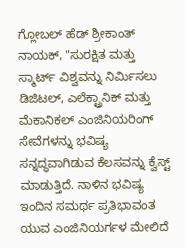ಗ್ಲೋಬಲ್ ಹೆಡ್ ಶ್ರೀಕಾಂತ್ ನಾಯಕ್, "ಸುರಕ್ಷಿತ ಮತ್ತು ಸ್ಮಾರ್ಟ್ ವಿಶ್ವವನ್ನು ನಿರ್ಮಿಸಲು ಡಿಜಿಟಲ್, ಎಲೆಕ್ಟ್ರಾನಿಕ್ ಮತ್ತು ಮೆಕಾನಿಕಲ್ ಎಂಜಿನಿಯರಿಂಗ್ ಸೇವೆಗಳನ್ನು ಭವಿಷ್ಯ ಸನ್ನದ್ಧವಾಗಿಡುವ ಕೆಲಸವನ್ನು ಕ್ವೆಸ್ಟ್ ಮಾಡುತ್ತಿದೆ. ನಾಳಿನ ಭವಿಷ್ಯ ಇಂದಿನ ಸಮರ್ಥ ಪ್ರತಿಭಾವಂತ ಯುವ ಎಂಜಿನಿಯರ್ಗಳ ಮೇಲಿದೆ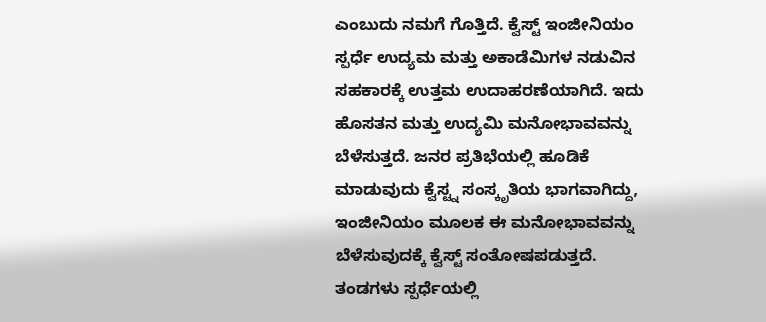ಎಂಬುದು ನಮಗೆ ಗೊತ್ತಿದೆ. ಕ್ವೆಸ್ಟ್ ಇಂಜೀನಿಯಂ ಸ್ಪರ್ಧೆ ಉದ್ಯಮ ಮತ್ತು ಅಕಾಡೆಮಿಗಳ ನಡುವಿನ ಸಹಕಾರಕ್ಕೆ ಉತ್ತಮ ಉದಾಹರಣೆಯಾಗಿದೆ. ಇದು ಹೊಸತನ ಮತ್ತು ಉದ್ಯಮಿ ಮನೋಭಾವವನ್ನು ಬೆಳೆಸುತ್ತದೆ. ಜನರ ಪ್ರತಿಭೆಯಲ್ಲಿ ಹೂಡಿಕೆ ಮಾಡುವುದು ಕ್ವೆಸ್ಟ್ನ ಸಂಸ್ಕೃತಿಯ ಭಾಗವಾಗಿದ್ದು, ಇಂಜೀನಿಯಂ ಮೂಲಕ ಈ ಮನೋಭಾವವನ್ನು ಬೆಳೆಸುವುದಕ್ಕೆ ಕ್ವೆಸ್ಟ್ ಸಂತೋಷಪಡುತ್ತದೆ. ತಂಡಗಳು ಸ್ಪರ್ಧೆಯಲ್ಲಿ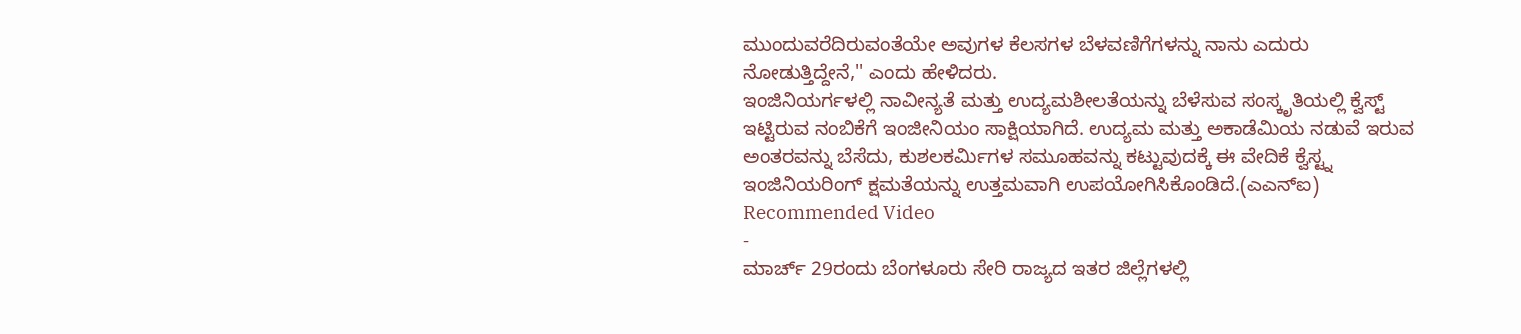ಮುಂದುವರೆದಿರುವಂತೆಯೇ ಅವುಗಳ ಕೆಲಸಗಳ ಬೆಳವಣಿಗೆಗಳನ್ನು ನಾನು ಎದುರು ನೋಡುತ್ತಿದ್ದೇನೆ,'' ಎಂದು ಹೇಳಿದರು.
ಇಂಜಿನಿಯರ್ಗಳಲ್ಲಿ ನಾವೀನ್ಯತೆ ಮತ್ತು ಉದ್ಯಮಶೀಲತೆಯನ್ನು ಬೆಳೆಸುವ ಸಂಸ್ಕೃತಿಯಲ್ಲಿ ಕ್ವೆಸ್ಟ್ ಇಟ್ಟಿರುವ ನಂಬಿಕೆಗೆ ಇಂಜೀನಿಯಂ ಸಾಕ್ಷಿಯಾಗಿದೆ. ಉದ್ಯಮ ಮತ್ತು ಅಕಾಡೆಮಿಯ ನಡುವೆ ಇರುವ ಅಂತರವನ್ನು ಬೆಸೆದು, ಕುಶಲಕರ್ಮಿಗಳ ಸಮೂಹವನ್ನು ಕಟ್ಟುವುದಕ್ಕೆ ಈ ವೇದಿಕೆ ಕ್ವೆಸ್ಟ್ನ ಇಂಜಿನಿಯರಿಂಗ್ ಕ್ಷಮತೆಯನ್ನು ಉತ್ತಮವಾಗಿ ಉಪಯೋಗಿಸಿಕೊಂಡಿದೆ.(ಎಎನ್ಐ)
Recommended Video
-
ಮಾರ್ಚ್ 29ರಂದು ಬೆಂಗಳೂರು ಸೇರಿ ರಾಜ್ಯದ ಇತರ ಜಿಲ್ಲೆಗಳಲ್ಲಿ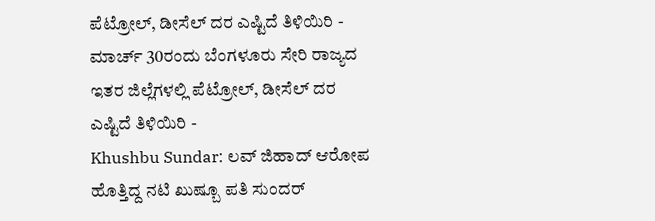ಪೆಟ್ರೋಲ್, ಡೀಸೆಲ್ ದರ ಎಷ್ಟಿದೆ ತಿಳಿಯಿರಿ -
ಮಾರ್ಚ್ 30ರಂದು ಬೆಂಗಳೂರು ಸೇರಿ ರಾಜ್ಯದ ಇತರ ಜಿಲ್ಲೆಗಳಲ್ಲಿ ಪೆಟ್ರೋಲ್, ಡೀಸೆಲ್ ದರ ಎಷ್ಟಿದೆ ತಿಳಿಯಿರಿ -
Khushbu Sundar: ಲವ್ ಜಿಹಾದ್ ಆರೋಪ ಹೊತ್ತಿದ್ದ ನಟಿ ಖುಷ್ಬೂ ಪತಿ ಸುಂದರ್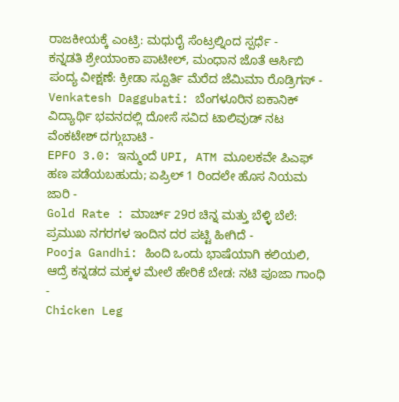ರಾಜಕೀಯಕ್ಕೆ ಎಂಟ್ರಿ: ಮಧುರೈ ಸೆಂಟ್ರಲ್ನಿಂದ ಸ್ಪರ್ಧೆ -
ಕನ್ನಡತಿ ಶ್ರೇಯಾಂಕಾ ಪಾಟೀಲ್, ಮಂಧಾನ ಜೊತೆ ಆರ್ಸಿಬಿ ಪಂದ್ಯ ವೀಕ್ಷಣೆ: ಕ್ರೀಡಾ ಸ್ಪೂರ್ತಿ ಮೆರೆದ ಜೆಮಿಮಾ ರೊಡ್ರಿಗಸ್ -
Venkatesh Daggubati: ಬೆಂಗಳೂರಿನ ಐಕಾನಿಕ್ ವಿದ್ಯಾರ್ಥಿ ಭವನದಲ್ಲಿ ದೋಸೆ ಸವಿದ ಟಾಲಿವುಡ್ ನಟ ವೆಂಕಟೇಶ್ ದಗ್ಗುಬಾಟಿ -
EPFO 3.0: ಇನ್ಮುಂದೆ UPI, ATM ಮೂಲಕವೇ ಪಿಎಫ್ ಹಣ ಪಡೆಯಬಹುದು; ಏಪ್ರಿಲ್ 1 ರಿಂದಲೇ ಹೊಸ ನಿಯಮ ಜಾರಿ -
Gold Rate : ಮಾರ್ಚ್ 29ರ ಚಿನ್ನ ಮತ್ತು ಬೆಳ್ಳಿ ಬೆಲೆ: ಪ್ರಮುಖ ನಗರಗಳ ಇಂದಿನ ದರ ಪಟ್ಟಿ ಹೀಗಿದೆ -
Pooja Gandhi: ಹಿಂದಿ ಒಂದು ಭಾಷೆಯಾಗಿ ಕಲಿಯಲಿ, ಆದ್ರೆ ಕನ್ನಡದ ಮಕ್ಕಳ ಮೇಲೆ ಹೇರಿಕೆ ಬೇಡ: ನಟಿ ಪೂಜಾ ಗಾಂಧಿ -
Chicken Leg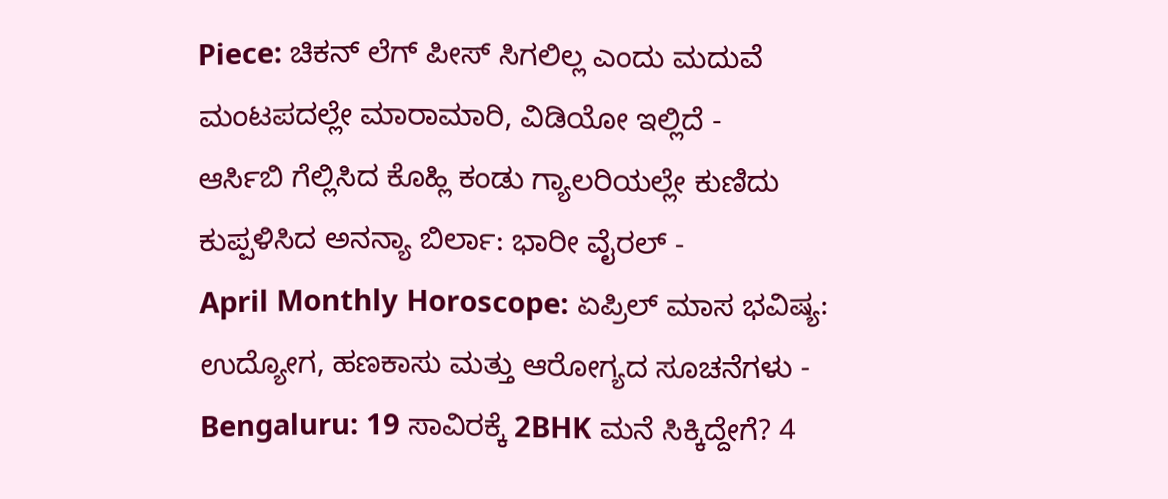Piece: ಚಿಕನ್ ಲೆಗ್ ಪೀಸ್ ಸಿಗಲಿಲ್ಲ ಎಂದು ಮದುವೆ ಮಂಟಪದಲ್ಲೇ ಮಾರಾಮಾರಿ, ವಿಡಿಯೋ ಇಲ್ಲಿದೆ -
ಆರ್ಸಿಬಿ ಗೆಲ್ಲಿಸಿದ ಕೊಹ್ಲಿ ಕಂಡು ಗ್ಯಾಲರಿಯಲ್ಲೇ ಕುಣಿದು ಕುಪ್ಪಳಿಸಿದ ಅನನ್ಯಾ ಬಿರ್ಲಾ: ಭಾರೀ ವೈರಲ್ -
April Monthly Horoscope: ಏಪ್ರಿಲ್ ಮಾಸ ಭವಿಷ್ಯ: ಉದ್ಯೋಗ, ಹಣಕಾಸು ಮತ್ತು ಆರೋಗ್ಯದ ಸೂಚನೆಗಳು -
Bengaluru: 19 ಸಾವಿರಕ್ಕೆ 2BHK ಮನೆ ಸಿಕ್ಕಿದ್ದೇಗೆ? 4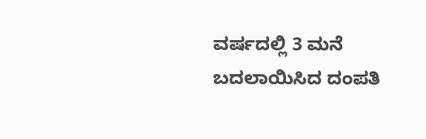ವರ್ಷದಲ್ಲಿ 3 ಮನೆ ಬದಲಾಯಿಸಿದ ದಂಪತಿ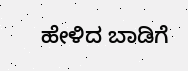ಹೇಳಿದ ಬಾಡಿಗೆ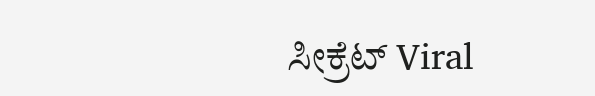ಸೀಕ್ರೆಟ್ Viral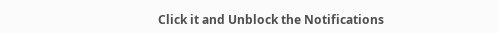Click it and Unblock the Notifications